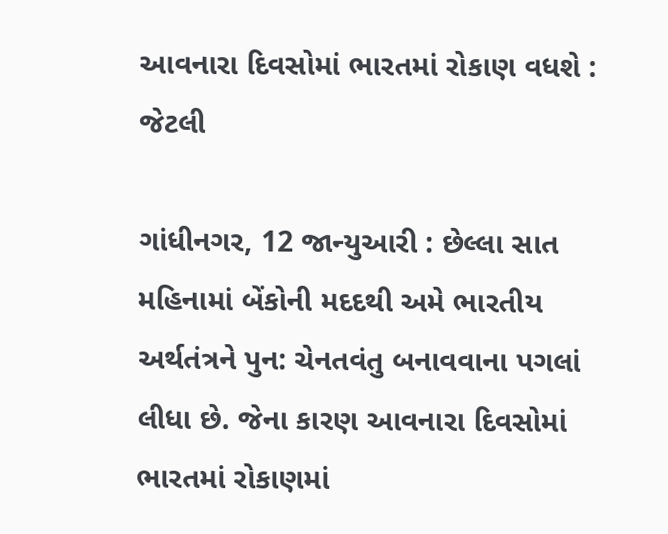આવનારા દિવસોમાં ભારતમાં રોકાણ વધશે : જેટલી

ગાંધીનગર, 12 જાન્યુઆરી : છેલ્લા સાત મહિનામાં બેંકોની મદદથી અમે ભારતીય અર્થતંત્રને પુન: ચેનતવંતુ બનાવવાના પગલાં લીધા છે. જેના કારણ આવનારા દિવસોમાં ભારતમાં રોકાણમાં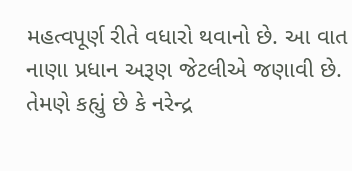મહત્વપૂર્ણ રીતે વધારો થવાનો છે. આ વાત નાણા પ્રધાન અરૂણ જેટલીએ જણાવી છે. તેમણે કહ્યું છે કે નરેન્દ્ર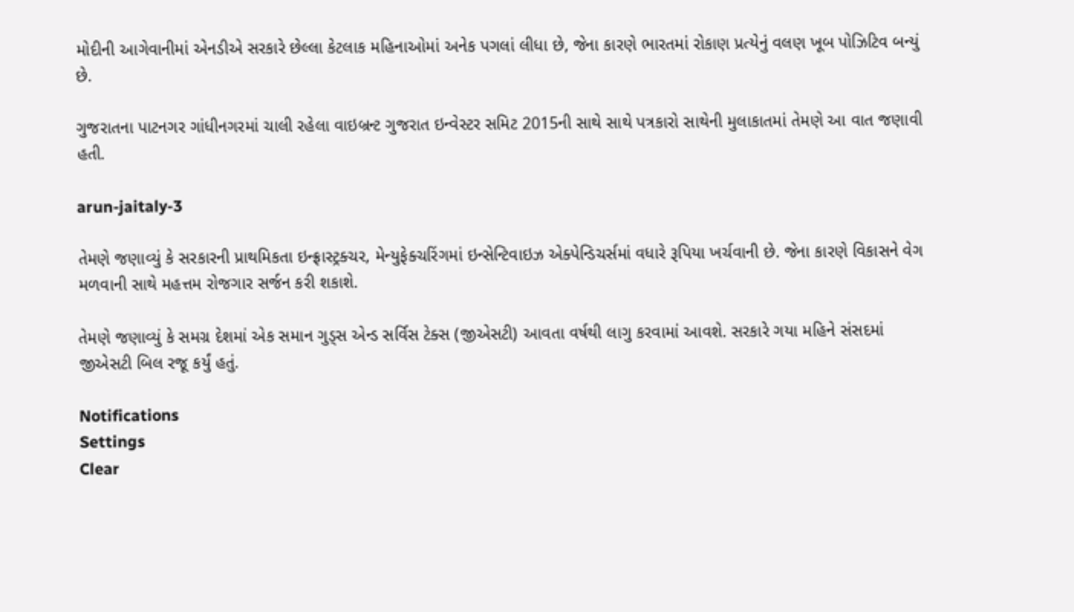મોદીની આગેવાનીમાં એનડીએ સરકારે છેલ્લા કેટલાક મહિનાઓમાં અનેક પગલાં લીધા છે, જેના કારણે ભારતમાં રોકાણ પ્રત્યેનું વલણ ખૂબ પોઝિટિવ બન્યું છે.

ગુજરાતના પાટનગર ગાંધીનગરમાં ચાલી રહેલા વાઇબ્રન્ટ ગુજરાત ઇન્વેસ્ટર સમિટ 2015ની સાથે સાથે પત્રકારો સાથેની મુલાકાતમાં તેમણે આ વાત જણાવી હતી.

arun-jaitaly-3

તેમણે જણાવ્યું કે સરકારની પ્રાથમિકતા ઇન્ફ્રાસ્ટ્રક્ચર, મેન્યુફેક્ચરિંગમાં ઇન્સેન્ટિવાઇઝ એક્પેન્ડિચર્સમાં વધારે રૂપિયા ખર્ચવાની છે. જેના કારણે વિકાસને વેગ મળવાની સાથે મહત્તમ રોજગાર સર્જન કરી શકાશે.

તેમણે જણાવ્યું કે સમગ્ર દેશમાં એક સમાન ગુડ્સ એન્ડ સર્વિસ ટેક્સ (જીએસટી) આવતા વર્ષથી લાગુ કરવામાં આવશે. સરકારે ગયા મહિને સંસદમાં જીએસટી બિલ રજૂ કર્યું હતું.

Notifications
Settings
Clear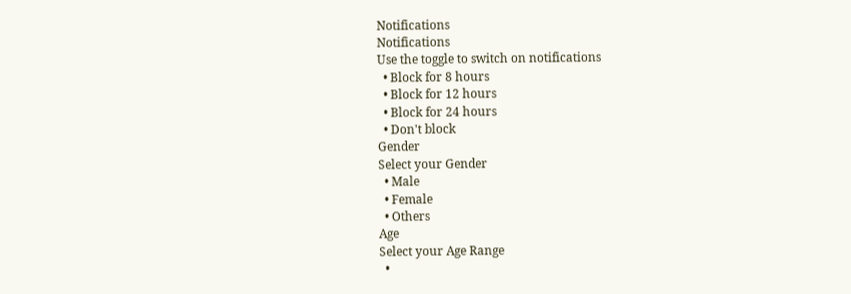Notifications
Notifications
Use the toggle to switch on notifications
  • Block for 8 hours
  • Block for 12 hours
  • Block for 24 hours
  • Don't block
Gender
Select your Gender
  • Male
  • Female
  • Others
Age
Select your Age Range
  •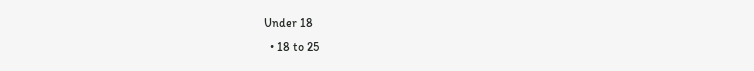Under 18
  • 18 to 25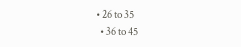• 26 to 35
  • 36 to 45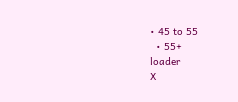• 45 to 55
  • 55+
loader
X